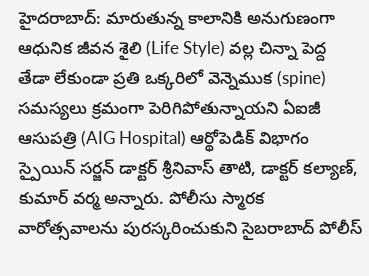హైదరాబాద్: మారుతున్న కాలానికి అనుగుణంగా ఆధునిక జీవన శైలి (Life Style) వల్ల చిన్నా పెద్ద తేడా లేకుండా ప్రతి ఒక్కరిలో వెన్నెముక (spine) సమస్యలు క్రమంగా పెరిగిపోతున్నాయని ఏఐజీ ఆసుపత్రి (AIG Hospital) ఆర్థోపెడిక్ విభాగం స్పైయిన్ సర్జన్ డాక్టర్ శ్రీనివాస్ తాటి, డాక్టర్ కల్యాణ్, కుమార్ వర్మ అన్నారు. పోలీసు స్మారక వారోత్సవాలను పురస్కరించుకుని సైబరాబాద్ పోలీస్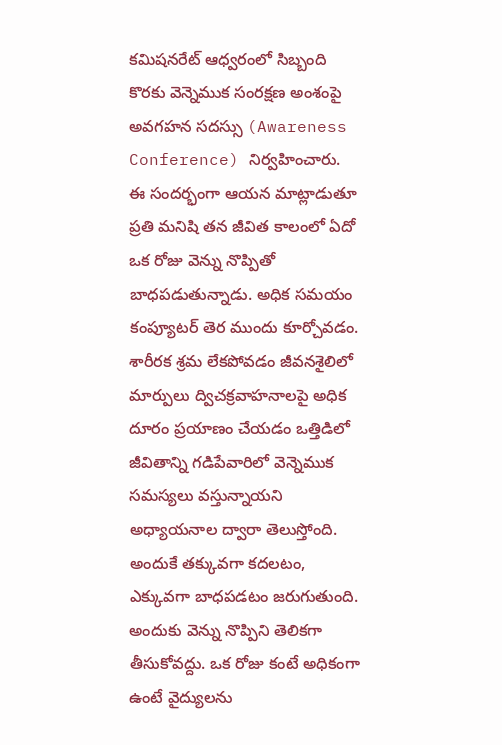కమిషనరేట్ ఆధ్వరంలో సిబ్బంది కొరకు వెన్నెముక సంరక్షణ అంశంపై అవగహన సదస్సు (Awareness Conference) నిర్వహించారు.
ఈ సందర్భంగా ఆయన మాట్లాడుతూ ప్రతి మనిషి తన జీవిత కాలంలో ఏదో ఒక రోజు వెన్ను నొప్పితో బాధపడుతున్నాడు. అధిక సమయం కంప్యూటర్ తెర ముందు కూర్చోవడం. శారీరక శ్రమ లేకపోవడం జీవనశైలిలో మార్పులు ద్విచక్రవాహనాలపై అధిక దూరం ప్రయాణం చేయడం ఒత్తిడిలో జీవితాన్ని గడిపేవారిలో వెన్నెముక సమస్యలు వస్తున్నాయని అధ్యాయనాల ద్వారా తెలుస్తోంది. అందుకే తక్కువగా కదలటం, ఎక్కువగా బాధపడటం జరుగుతుంది. అందుకు వెన్ను నొప్పిని తెలికగా తీసుకోవద్దు. ఒక రోజు కంటే అధికంగా ఉంటే వైద్యులను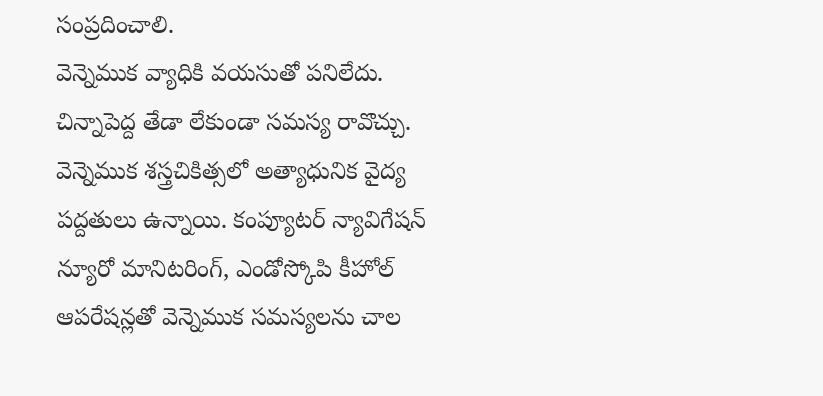సంప్రదించాలి.
వెన్నెముక వ్యాధికి వయసుతో పనిలేదు. చిన్నాపెద్ద తేడా లేకుండా సమస్య రావొచ్చు. వెన్నెముక శస్త్రచికిత్సలో అత్యాధునిక వైద్య పద్దతులు ఉన్నాయి. కంప్యూటర్ న్యావిగేషన్ న్యూరో మానిటరింగ్, ఎండోస్కోపి కీహోల్ ఆపరేషన్లతో వెన్నెముక సమస్యలను చాల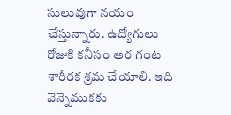సులువుగా నయం చేస్తున్నారు. ఉద్యోగులు రోజుకి కనీసం అర గంట శారీరక శ్రమ చేయాలి. ఇది వెన్నెముకకు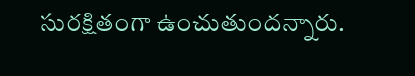సురక్షితంగా ఉంచుతుందన్నారు.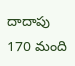దాదాపు 170 మంది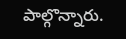పాల్గొన్నారు.